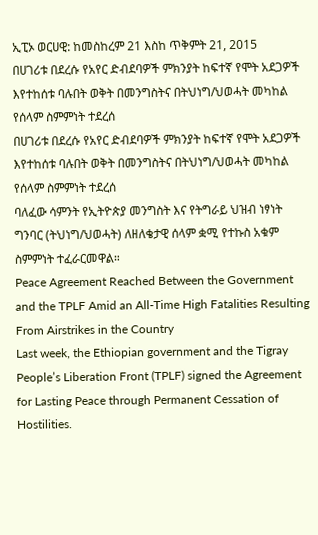ኢፒኦ ወርሀዊ: ከመስከረም 21 እስከ ጥቅምት 21, 2015
በሀገሪቱ በደረሱ የአየር ድብደባዎች ምክንያት ከፍተኛ የሞት አደጋዎች እየተከሰቱ ባሉበት ወቅት በመንግስትና በትህነግ/ህወሓት መካከል የሰላም ስምምነት ተደረሰ
በሀገሪቱ በደረሱ የአየር ድብደባዎች ምክንያት ከፍተኛ የሞት አደጋዎች እየተከሰቱ ባሉበት ወቅት በመንግስትና በትህነግ/ህወሓት መካከል የሰላም ስምምነት ተደረሰ
ባለፈው ሳምንት የኢትዮጵያ መንግስት እና የትግራይ ህዝብ ነፃነት ግንባር (ትህነግ/ህወሓት) ለዘለቄታዊ ሰላም ቋሚ የተኩስ አቁም ስምምነት ተፈራርመዋል።
Peace Agreement Reached Between the Government and the TPLF Amid an All-Time High Fatalities Resulting From Airstrikes in the Country
Last week, the Ethiopian government and the Tigray People’s Liberation Front (TPLF) signed the Agreement for Lasting Peace through Permanent Cessation of Hostilities.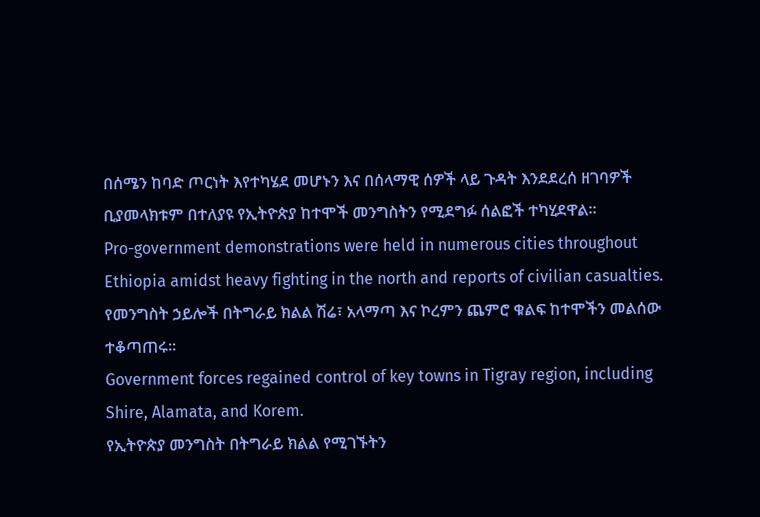በሰሜን ከባድ ጦርነት እየተካሄደ መሆኑን እና በሰላማዊ ሰዎች ላይ ጉዳት እንደደረሰ ዘገባዎች ቢያመላክቱም በተለያዩ የኢትዮጵያ ከተሞች መንግስትን የሚደግፉ ሰልፎች ተካሂደዋል።
Pro-government demonstrations were held in numerous cities throughout Ethiopia amidst heavy fighting in the north and reports of civilian casualties.
የመንግስት ኃይሎች በትግራይ ክልል ሽሬ፣ አላማጣ እና ኮረምን ጨምሮ ቁልፍ ከተሞችን መልሰው ተቆጣጠሩ።
Government forces regained control of key towns in Tigray region, including Shire, Alamata, and Korem.
የኢትዮጵያ መንግስት በትግራይ ክልል የሚገኙትን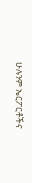ሁሉንም ኤርፖርቶችና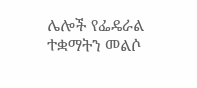ሌሎች የፌዴራል ተቋማትን መልሶ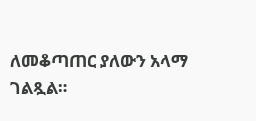ለመቆጣጠር ያለውን አላማ ገልጿል።